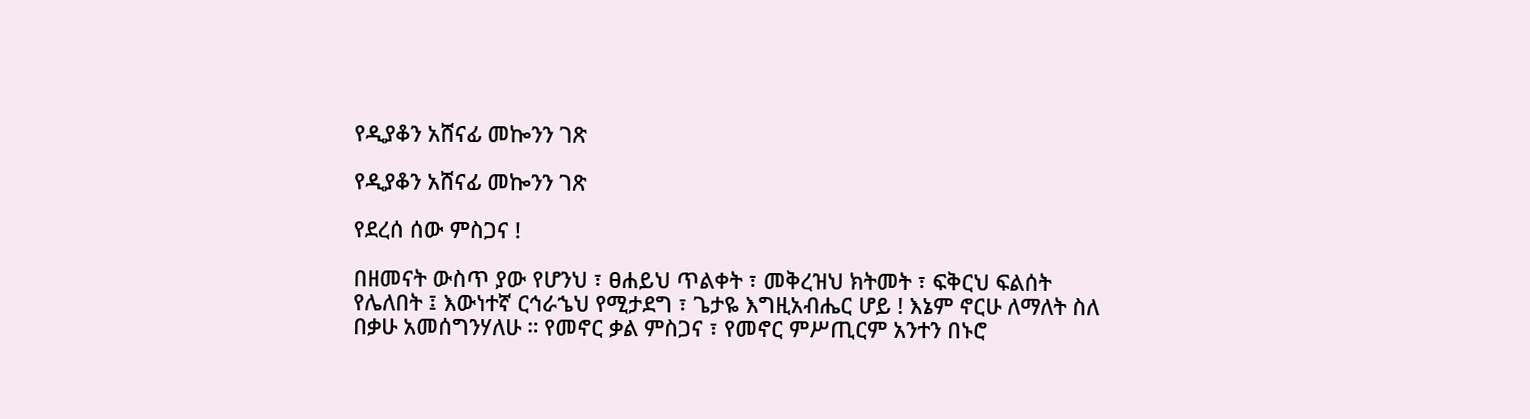የዲያቆን አሸናፊ መኰንን ገጽ

የዲያቆን አሸናፊ መኰንን ገጽ

የደረሰ ሰው ምስጋና !

በዘመናት ውስጥ ያው የሆንህ ፣ ፀሐይህ ጥልቀት ፣ መቅረዝህ ክትመት ፣ ፍቅርህ ፍልሰት የሌለበት ፤ እውነተኛ ርኅራኄህ የሚታደግ ፣ ጌታዬ እግዚአብሔር ሆይ ! እኔም ኖርሁ ለማለት ስለ በቃሁ አመሰግንሃለሁ ። የመኖር ቃል ምስጋና ፣ የመኖር ምሥጢርም አንተን በኑሮ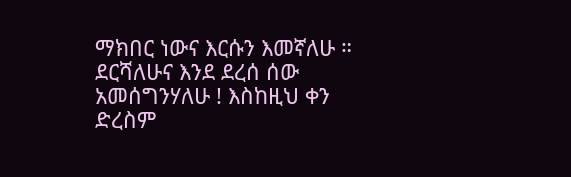ማክበር ነውና እርሱን እመኛለሁ ። ደርሻለሁና እንደ ደረሰ ሰው አመሰግንሃለሁ ! እስከዚህ ቀን ድረስም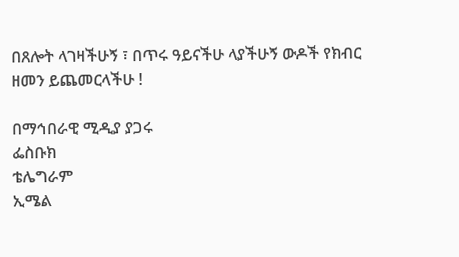በጸሎት ላገዛችሁኝ ፣ በጥሩ ዓይናችሁ ላያችሁኝ ውዶች የክብር ዘመን ይጨመርላችሁ !

በማኅበራዊ ሚዲያ ያጋሩ
ፌስቡክ
ቴሌግራም
ኢሜል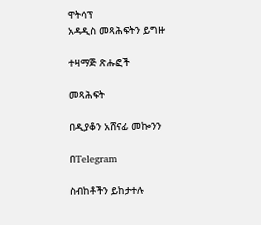ዋትሳፕ
አዳዲስ መጻሕፍትን ይግዙ

ተዛማጅ ጽሑፎች

መጻሕፍት

በዲያቆን አሸናፊ መኰንን

በTelegram

ስብከቶችን ይከታተሉ